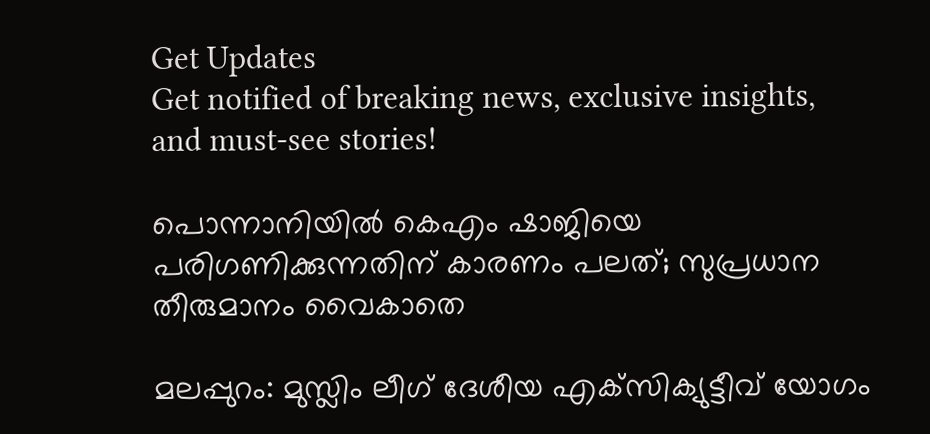Get Updates
Get notified of breaking news, exclusive insights, and must-see stories!

പൊന്നാനിയില്‍ കെഎം ഷാജിയെ പരിഗണിക്കുന്നതിന് കാരണം പലത്; സുപ്രധാന തീരുമാനം വൈകാതെ

മലപ്പുറം: മുസ്ലിം ലീഗ് ദേശീയ എക്‌സിക്യുട്ടീവ് യോഗം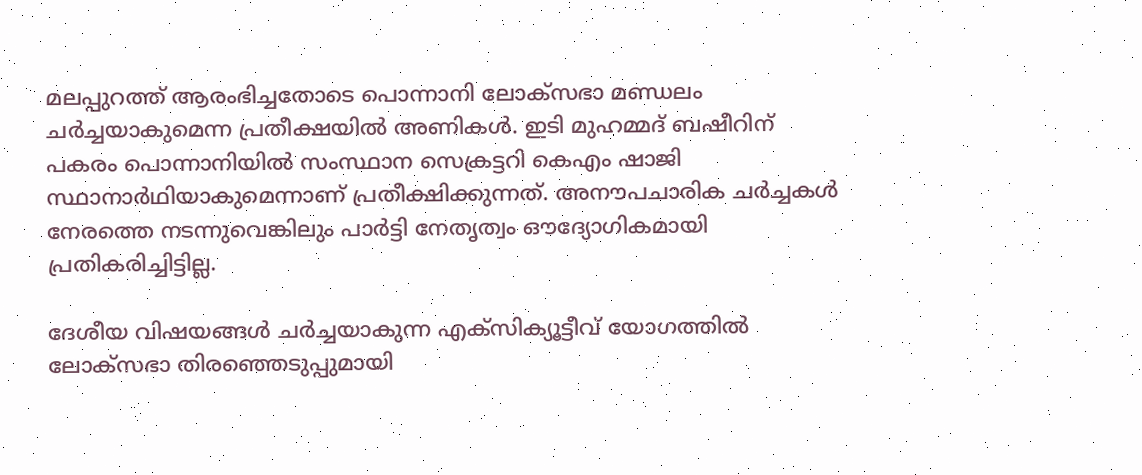മലപ്പുറത്ത് ആരംഭിച്ചതോടെ പൊന്നാനി ലോക്‌സഭാ മണ്ഡലം ചര്‍ച്ചയാകുമെന്ന പ്രതീക്ഷയില്‍ അണികള്‍. ഇടി മുഹമ്മദ് ബഷീറിന് പകരം പൊന്നാനിയില്‍ സംസ്ഥാന സെക്രട്ടറി കെഎം ഷാജി സ്ഥാനാര്‍ഥിയാകുമെന്നാണ് പ്രതീക്ഷിക്കുന്നത്. അനൗപചാരിക ചര്‍ച്ചകള്‍ നേരത്തെ നടന്നുവെങ്കിലും പാര്‍ട്ടി നേതൃത്വം ഔദ്യോഗികമായി പ്രതികരിച്ചിട്ടില്ല.

ദേശീയ വിഷയങ്ങള്‍ ചര്‍ച്ചയാകുന്ന എക്‌സിക്യൂട്ടീവ് യോഗത്തില്‍ ലോക്‌സഭാ തിരഞ്ഞെടുപ്പുമായി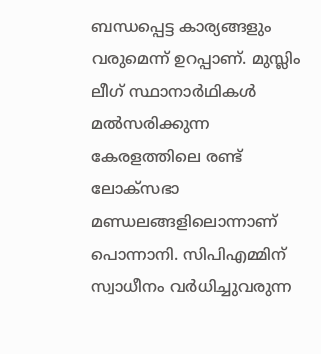ബന്ധപ്പെട്ട കാര്യങ്ങളും വരുമെന്ന് ഉറപ്പാണ്. മുസ്ലിം ലീഗ് സ്ഥാനാര്‍ഥികള്‍ മല്‍സരിക്കുന്ന കേരളത്തിലെ രണ്ട് ലോക്‌സഭാ മണ്ഡലങ്ങളിലൊന്നാണ് പൊന്നാനി. സിപിഎമ്മിന് സ്വാധീനം വര്‍ധിച്ചുവരുന്ന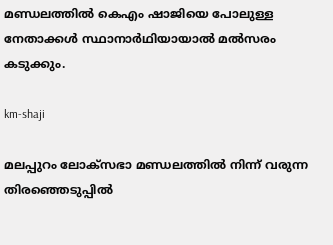മണ്ഡലത്തില്‍ കെഎം ഷാജിയെ പോലുള്ള നേതാക്കള്‍ സ്ഥാനാര്‍ഥിയായാല്‍ മല്‍സരം കടുക്കും.

km-shaji

മലപ്പുറം ലോക്‌സഭാ മണ്ഡലത്തില്‍ നിന്ന് വരുന്ന തിരഞ്ഞെടുപ്പില്‍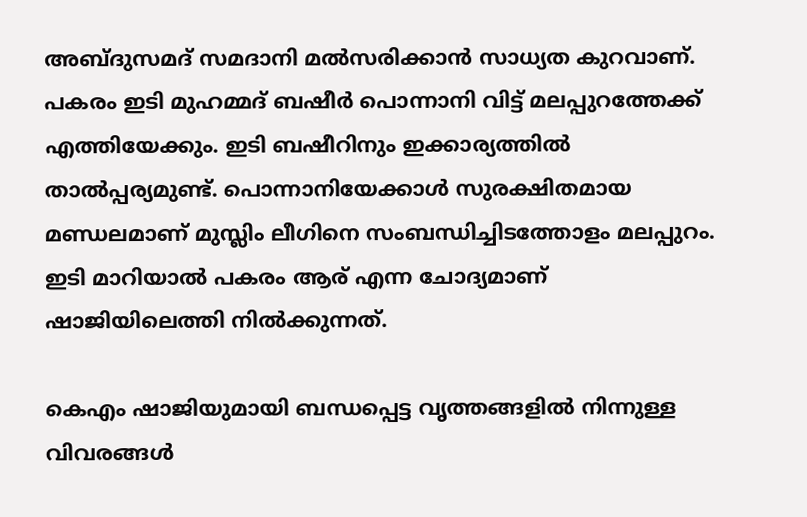അബ്ദുസമദ് സമദാനി മല്‍സരിക്കാന്‍ സാധ്യത കുറവാണ്. പകരം ഇടി മുഹമ്മദ് ബഷീര്‍ പൊന്നാനി വിട്ട് മലപ്പുറത്തേക്ക് എത്തിയേക്കും. ഇടി ബഷീറിനും ഇക്കാര്യത്തില്‍ താല്‍പ്പര്യമുണ്ട്. പൊന്നാനിയേക്കാള്‍ സുരക്ഷിതമായ മണ്ഡലമാണ് മുസ്ലിം ലീഗിനെ സംബന്ധിച്ചിടത്തോളം മലപ്പുറം. ഇടി മാറിയാല്‍ പകരം ആര് എന്ന ചോദ്യമാണ് ഷാജിയിലെത്തി നില്‍ക്കുന്നത്.

കെഎം ഷാജിയുമായി ബന്ധപ്പെട്ട വൃത്തങ്ങളില്‍ നിന്നുള്ള വിവരങ്ങള്‍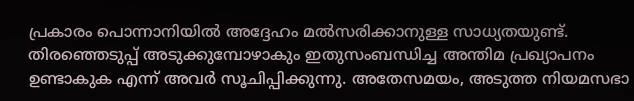പ്രകാരം പൊന്നാനിയില്‍ അദ്ദേഹം മല്‍സരിക്കാനുള്ള സാധ്യതയുണ്ട്. തിരഞ്ഞെടുപ്പ് അടുക്കുമ്പോഴാകും ഇതുസംബന്ധിച്ച അന്തിമ പ്രഖ്യാപനം ഉണ്ടാകുക എന്ന് അവര്‍ സൂചിപ്പിക്കുന്നു. അതേസമയം, അടുത്ത നിയമസഭാ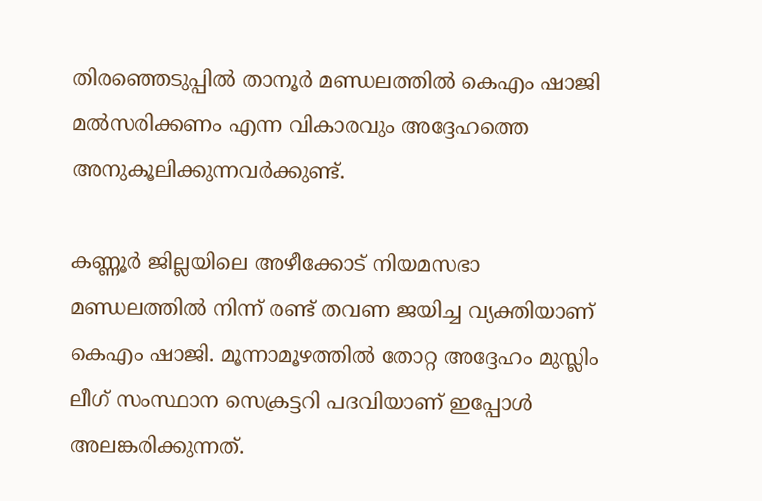തിരഞ്ഞെടുപ്പില്‍ താനൂര്‍ മണ്ഡലത്തില്‍ കെഎം ഷാജി മല്‍സരിക്കണം എന്ന വികാരവും അദ്ദേഹത്തെ അനുകൂലിക്കുന്നവര്‍ക്കുണ്ട്.

കണ്ണൂര്‍ ജില്ലയിലെ അഴീക്കോട് നിയമസഭാ മണ്ഡലത്തില്‍ നിന്ന് രണ്ട് തവണ ജയിച്ച വ്യക്തിയാണ് കെഎം ഷാജി. മൂന്നാമൂഴത്തില്‍ തോറ്റ അദ്ദേഹം മുസ്ലിം ലീഗ് സംസ്ഥാന സെക്രട്ടറി പദവിയാണ് ഇപ്പോള്‍ അലങ്കരിക്കുന്നത്.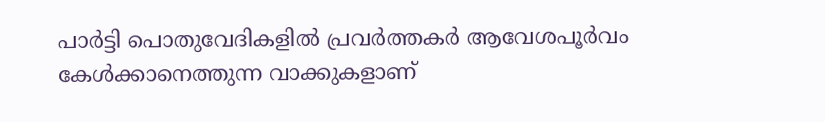പാര്‍ട്ടി പൊതുവേദികളില്‍ പ്രവര്‍ത്തകര്‍ ആവേശപൂര്‍വം കേള്‍ക്കാനെത്തുന്ന വാക്കുകളാണ്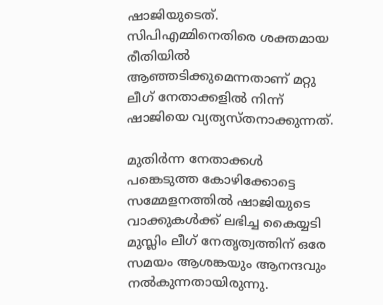ഷാജിയുടെത്. സിപിഎമ്മിനെതിരെ ശക്തമായ രീതിയില്‍ ആഞ്ഞടിക്കുമെന്നതാണ് മറ്റു ലീഗ് നേതാക്കളില്‍ നിന്ന് ഷാജിയെ വ്യത്യസ്തനാക്കുന്നത്.

മുതിര്‍ന്ന നേതാക്കള്‍ പങ്കെടുത്ത കോഴിക്കോട്ടെ സമ്മേളനത്തില്‍ ഷാജിയുടെ വാക്കുകള്‍ക്ക് ലഭിച്ച കൈയ്യടി മുസ്ലിം ലീഗ് നേതൃത്വത്തിന് ഒരേ സമയം ആശങ്കയും ആനന്ദവും നല്‍കുന്നതായിരുന്നു.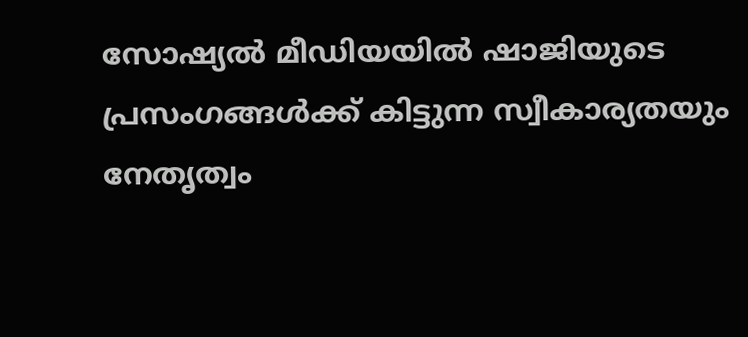സോഷ്യല്‍ മീഡിയയില്‍ ഷാജിയുടെ പ്രസംഗങ്ങള്‍ക്ക് കിട്ടുന്ന സ്വീകാര്യതയും നേതൃത്വം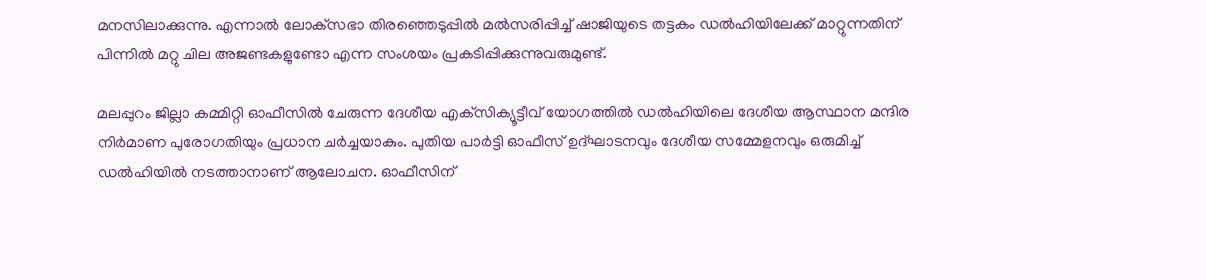മനസിലാക്കുന്നു. എന്നാല്‍ ലോക്‌സഭാ തിരഞ്ഞെടുപ്പില്‍ മല്‍സരിപ്പിച്ച് ഷാജിയുടെ തട്ടകം ഡല്‍ഹിയിലേക്ക് മാറ്റുന്നതിന് പിന്നില്‍ മറ്റു ചില അജണ്ടകളുണ്ടോ എന്ന സംശയം പ്രകടിപ്പിക്കുന്നുവരുമുണ്ട്.

മലപ്പുറം ജില്ലാ കമ്മിറ്റി ഓഫീസില്‍ ചേരുന്ന ദേശീയ എക്‌സിക്യൂട്ടീവ് യോഗത്തില്‍ ഡല്‍ഹിയിലെ ദേശീയ ആസ്ഥാന മന്ദിര നിര്‍മാണ പുരോഗതിയും പ്രധാന ചര്‍ച്ചയാകും. പുതിയ പാര്‍ട്ടി ഓഫീസ് ഉദ്ഘാടനവും ദേശീയ സമ്മേളനവും ഒരുമിച്ച് ഡല്‍ഹിയില്‍ നടത്താനാണ് ആലോചന. ഓഫീസിന്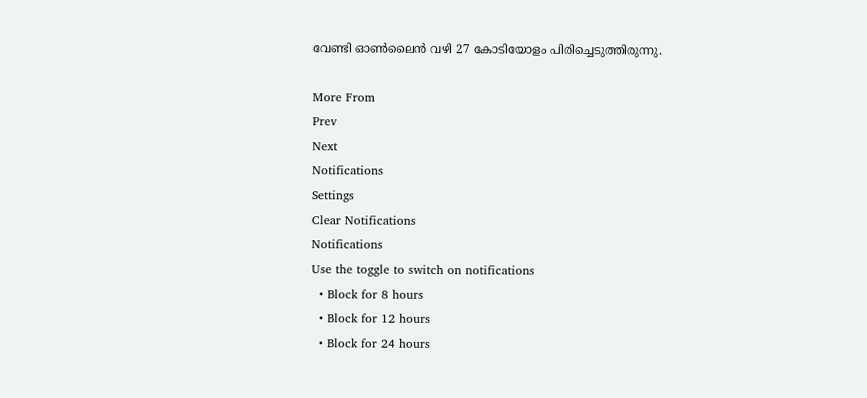വേണ്ടി ഓണ്‍ലൈന്‍ വഴി 27 കോടിയോളം പിരിച്ചെടുത്തിരുന്നു.

More From
Prev
Next
Notifications
Settings
Clear Notifications
Notifications
Use the toggle to switch on notifications
  • Block for 8 hours
  • Block for 12 hours
  • Block for 24 hours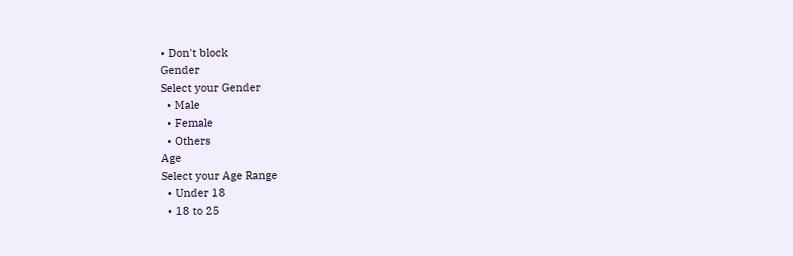• Don't block
Gender
Select your Gender
  • Male
  • Female
  • Others
Age
Select your Age Range
  • Under 18
  • 18 to 25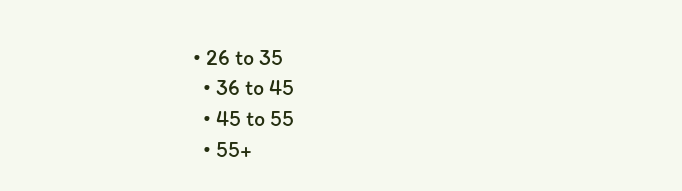• 26 to 35
  • 36 to 45
  • 45 to 55
  • 55+